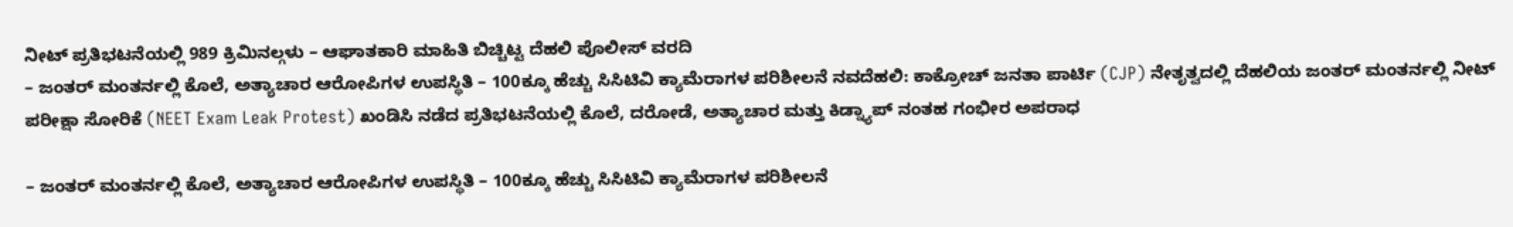ನೀಟ್ ಪ್ರತಿಭಟನೆಯಲ್ಲಿ 989 ಕ್ರಿಮಿನಲ್ಗಳು – ಆಘಾತಕಾರಿ ಮಾಹಿತಿ ಬಿಚ್ಚಿಟ್ಟ ದೆಹಲಿ ಪೊಲೀಸ್ ವರದಿ
– ಜಂತರ್ ಮಂತರ್ನಲ್ಲಿ ಕೊಲೆ, ಅತ್ಯಾಚಾರ ಆರೋಪಿಗಳ ಉಪಸ್ಥಿತಿ – 100ಕ್ಕೂ ಹೆಚ್ಚು ಸಿಸಿಟಿವಿ ಕ್ಯಾಮೆರಾಗಳ ಪರಿಶೀಲನೆ ನವದೆಹಲಿ: ಕಾಕ್ರೋಚ್ ಜನತಾ ಪಾರ್ಟಿ (CJP) ನೇತೃತ್ವದಲ್ಲಿ ದೆಹಲಿಯ ಜಂತರ್ ಮಂತರ್ನಲ್ಲಿ ನೀಟ್ ಪರೀಕ್ಷಾ ಸೋರಿಕೆ (NEET Exam Leak Protest) ಖಂಡಿಸಿ ನಡೆದ ಪ್ರತಿಭಟನೆಯಲ್ಲಿ ಕೊಲೆ, ದರೋಡೆ, ಅತ್ಯಾಚಾರ ಮತ್ತು ಕಿಡ್ನ್ಯಾಪ್ ನಂತಹ ಗಂಭೀರ ಅಪರಾಧ

– ಜಂತರ್ ಮಂತರ್ನಲ್ಲಿ ಕೊಲೆ, ಅತ್ಯಾಚಾರ ಆರೋಪಿಗಳ ಉಪಸ್ಥಿತಿ – 100ಕ್ಕೂ ಹೆಚ್ಚು ಸಿಸಿಟಿವಿ ಕ್ಯಾಮೆರಾಗಳ ಪರಿಶೀಲನೆ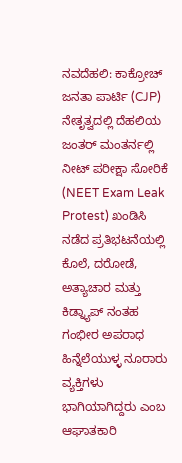ನವದೆಹಲಿ: ಕಾಕ್ರೋಚ್ ಜನತಾ ಪಾರ್ಟಿ (CJP) ನೇತೃತ್ವದಲ್ಲಿ ದೆಹಲಿಯ ಜಂತರ್ ಮಂತರ್ನಲ್ಲಿ ನೀಟ್ ಪರೀಕ್ಷಾ ಸೋರಿಕೆ (NEET Exam Leak Protest) ಖಂಡಿಸಿ ನಡೆದ ಪ್ರತಿಭಟನೆಯಲ್ಲಿ ಕೊಲೆ, ದರೋಡೆ, ಅತ್ಯಾಚಾರ ಮತ್ತು ಕಿಡ್ನ್ಯಾಪ್ ನಂತಹ ಗಂಭೀರ ಅಪರಾಧ ಹಿನ್ನೆಲೆಯುಳ್ಳ ನೂರಾರು ವ್ಯಕ್ತಿಗಳು ಭಾಗಿಯಾಗಿದ್ದರು ಎಂಬ ಆಘಾತಕಾರಿ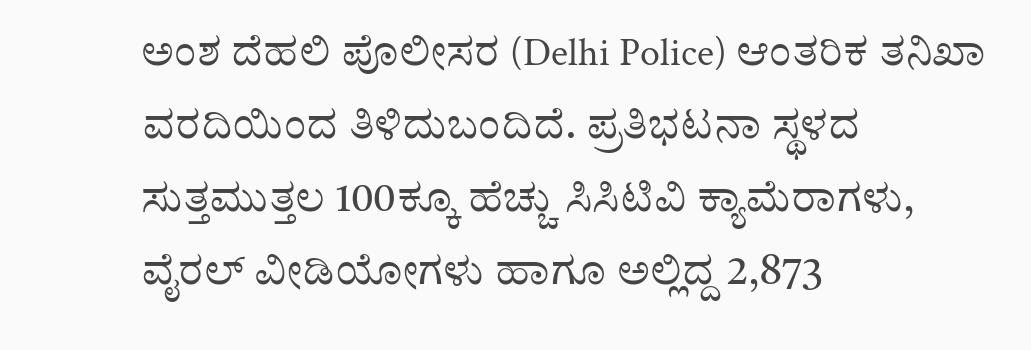ಅಂಶ ದೆಹಲಿ ಪೊಲೀಸರ (Delhi Police) ಆಂತರಿಕ ತನಿಖಾ ವರದಿಯಿಂದ ತಿಳಿದುಬಂದಿದೆ. ಪ್ರತಿಭಟನಾ ಸ್ಥಳದ ಸುತ್ತಮುತ್ತಲ 100ಕ್ಕೂ ಹೆಚ್ಚು ಸಿಸಿಟಿವಿ ಕ್ಯಾಮೆರಾಗಳು, ವೈರಲ್ ವೀಡಿಯೋಗಳು ಹಾಗೂ ಅಲ್ಲಿದ್ದ 2,873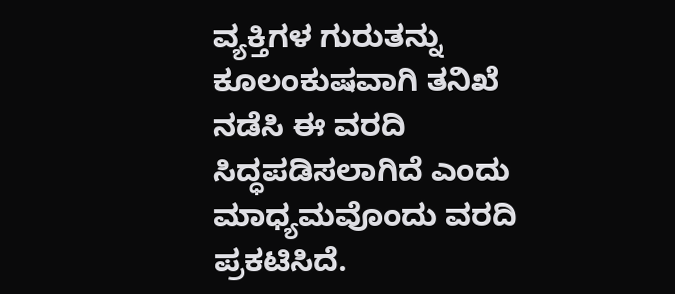ವ್ಯಕ್ತಿಗಳ ಗುರುತನ್ನು ಕೂಲಂಕುಷವಾಗಿ ತನಿಖೆ ನಡೆಸಿ ಈ ವರದಿ ಸಿದ್ಧಪಡಿಸಲಾಗಿದೆ ಎಂದು ಮಾಧ್ಯಮವೊಂದು ವರದಿ ಪ್ರಕಟಿಸಿದೆ.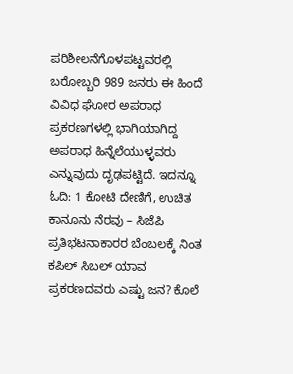ಪರಿಶೀಲನೆಗೊಳಪಟ್ಟವರಲ್ಲಿ ಬರೋಬ್ಬರಿ 989 ಜನರು ಈ ಹಿಂದೆ ವಿವಿಧ ಘೋರ ಅಪರಾಧ ಪ್ರಕರಣಗಳಲ್ಲಿ ಭಾಗಿಯಾಗಿದ್ದ ಅಪರಾಧ ಹಿನ್ನೆಲೆಯುಳ್ಳವರು ಎನ್ನುವುದು ದೃಢಪಟ್ಟಿದೆ. ಇದನ್ನೂ ಓದಿ: 1 ಕೋಟಿ ದೇಣಿಗೆ, ಉಚಿತ ಕಾನೂನು ನೆರವು – ಸಿಜೆಪಿ ಪ್ರತಿಭಟನಾಕಾರರ ಬೆಂಬಲಕ್ಕೆ ನಿಂತ ಕಪಿಲ್ ಸಿಬಲ್ ಯಾವ ಪ್ರಕರಣದವರು ಎಷ್ಟು ಜನ? ಕೊಲೆ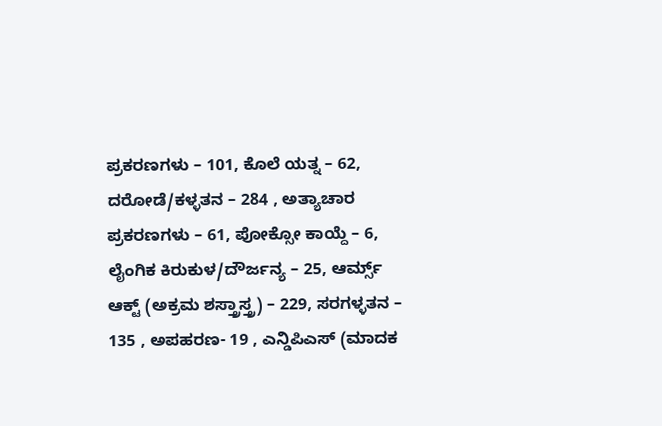ಪ್ರಕರಣಗಳು – 101, ಕೊಲೆ ಯತ್ನ – 62, ದರೋಡೆ/ಕಳ್ಳತನ – 284 , ಅತ್ಯಾಚಾರ ಪ್ರಕರಣಗಳು – 61, ಪೋಕ್ಸೋ ಕಾಯ್ದೆ – 6, ಲೈಂಗಿಕ ಕಿರುಕುಳ/ದೌರ್ಜನ್ಯ – 25, ಆರ್ಮ್ಸ್ ಆಕ್ಟ್ (ಅಕ್ರಮ ಶಸ್ತ್ರಾಸ್ತ್ರ) – 229, ಸರಗಳ್ಳತನ – 135 , ಅಪಹರಣ- 19 , ಎನ್ಡಿಪಿಎಸ್ (ಮಾದಕ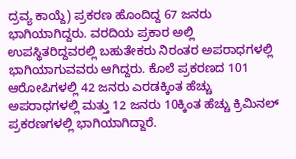ದ್ರವ್ಯ ಕಾಯ್ದೆ) ಪ್ರಕರಣ ಹೊಂದಿದ್ದ 67 ಜನರು ಭಾಗಿಯಾಗಿದ್ದರು. ವರದಿಯ ಪ್ರಕಾರ ಅಲ್ಲಿ ಉಪಸ್ಥಿತರಿದ್ದವರಲ್ಲಿ ಬಹುತೇಕರು ನಿರಂತರ ಅಪರಾಧಗಳಲ್ಲಿ ಭಾಗಿಯಾಗುವವರು ಆಗಿದ್ದರು. ಕೊಲೆ ಪ್ರಕರಣದ 101 ಆರೋಪಿಗಳಲ್ಲಿ 42 ಜನರು ಎರಡಕ್ಕಿಂತ ಹೆಚ್ಚು ಅಪರಾಧಗಳಲ್ಲಿ ಮತ್ತು 12 ಜನರು 10ಕ್ಕಿಂತ ಹೆಚ್ಚು ಕ್ರಿಮಿನಲ್ ಪ್ರಕರಣಗಳಲ್ಲಿ ಭಾಗಿಯಾಗಿದ್ದಾರೆ.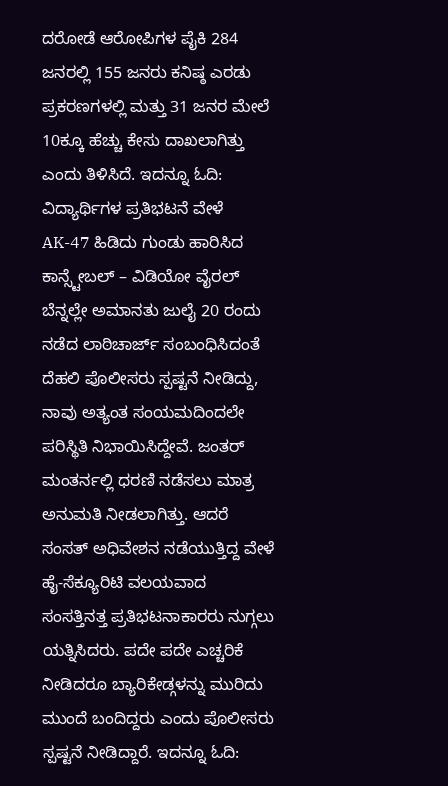ದರೋಡೆ ಆರೋಪಿಗಳ ಪೈಕಿ 284 ಜನರಲ್ಲಿ 155 ಜನರು ಕನಿಷ್ಠ ಎರಡು ಪ್ರಕರಣಗಳಲ್ಲಿ ಮತ್ತು 31 ಜನರ ಮೇಲೆ 10ಕ್ಕೂ ಹೆಚ್ಚು ಕೇಸು ದಾಖಲಾಗಿತ್ತು ಎಂದು ತಿಳಿಸಿದೆ. ಇದನ್ನೂ ಓದಿ: ವಿದ್ಯಾರ್ಥಿಗಳ ಪ್ರತಿಭಟನೆ ವೇಳೆ AK-47 ಹಿಡಿದು ಗುಂಡು ಹಾರಿಸಿದ ಕಾನ್ಸ್ಟೇಬಲ್ – ವಿಡಿಯೋ ವೈರಲ್ ಬೆನ್ನಲ್ಲೇ ಅಮಾನತು ಜುಲೈ 20 ರಂದು ನಡೆದ ಲಾಠಿಚಾರ್ಜ್ ಸಂಬಂಧಿಸಿದಂತೆ ದೆಹಲಿ ಪೊಲೀಸರು ಸ್ಪಷ್ಟನೆ ನೀಡಿದ್ದು, ನಾವು ಅತ್ಯಂತ ಸಂಯಮದಿಂದಲೇ ಪರಿಸ್ಥಿತಿ ನಿಭಾಯಿಸಿದ್ದೇವೆ. ಜಂತರ್ ಮಂತರ್ನಲ್ಲಿ ಧರಣಿ ನಡೆಸಲು ಮಾತ್ರ ಅನುಮತಿ ನೀಡಲಾಗಿತ್ತು. ಆದರೆ ಸಂಸತ್ ಅಧಿವೇಶನ ನಡೆಯುತ್ತಿದ್ದ ವೇಳೆ ಹೈ-ಸೆಕ್ಯೂರಿಟಿ ವಲಯವಾದ ಸಂಸತ್ತಿನತ್ತ ಪ್ರತಿಭಟನಾಕಾರರು ನುಗ್ಗಲು ಯತ್ನಿಸಿದರು. ಪದೇ ಪದೇ ಎಚ್ಚರಿಕೆ ನೀಡಿದರೂ ಬ್ಯಾರಿಕೇಡ್ಗಳನ್ನು ಮುರಿದು ಮುಂದೆ ಬಂದಿದ್ದರು ಎಂದು ಪೊಲೀಸರು ಸ್ಪಷ್ಟನೆ ನೀಡಿದ್ದಾರೆ. ಇದನ್ನೂ ಓದಿ: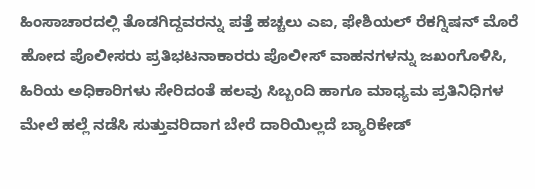ಹಿಂಸಾಚಾರದಲ್ಲಿ ತೊಡಗಿದ್ದವರನ್ನು ಪತ್ತೆ ಹಚ್ಚಲು ಎಐ, ಫೇಶಿಯಲ್ ರೆಕಗ್ನಿಷನ್ ಮೊರೆ ಹೋದ ಪೊಲೀಸರು ಪ್ರತಿಭಟನಾಕಾರರು ಪೊಲೀಸ್ ವಾಹನಗಳನ್ನು ಜಖಂಗೊಳಿಸಿ, ಹಿರಿಯ ಅಧಿಕಾರಿಗಳು ಸೇರಿದಂತೆ ಹಲವು ಸಿಬ್ಬಂದಿ ಹಾಗೂ ಮಾಧ್ಯಮ ಪ್ರತಿನಿಧಿಗಳ ಮೇಲೆ ಹಲ್ಲೆ ನಡೆಸಿ ಸುತ್ತುವರಿದಾಗ ಬೇರೆ ದಾರಿಯಿಲ್ಲದೆ ಬ್ಯಾರಿಕೇಡ್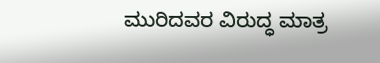ಮುರಿದವರ ವಿರುದ್ಧ ಮಾತ್ರ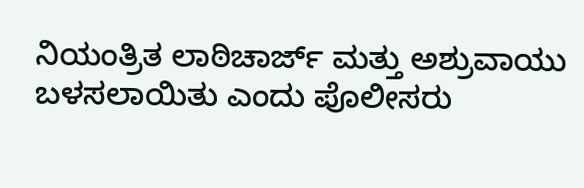ನಿಯಂತ್ರಿತ ಲಾಠಿಚಾರ್ಜ್ ಮತ್ತು ಅಶ್ರುವಾಯು ಬಳಸಲಾಯಿತು ಎಂದು ಪೊಲೀಸರು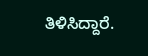ತಿಳಿಸಿದ್ದಾರೆ.